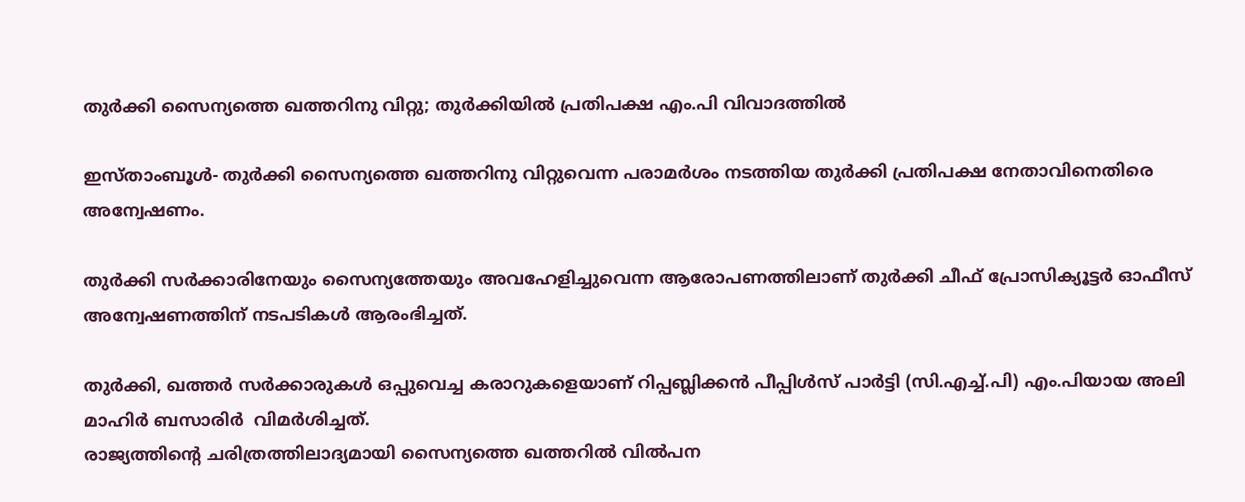തുര്‍ക്കി സൈന്യത്തെ ഖത്തറിനു വിറ്റു; തുര്‍ക്കിയില്‍ പ്രതിപക്ഷ എം.പി വിവാദത്തില്‍

ഇസ്താംബൂള്‍- തുര്‍ക്കി സൈന്യത്തെ ഖത്തറിനു വിറ്റുവെന്ന പരാമര്‍ശം നടത്തിയ തുര്‍ക്കി പ്രതിപക്ഷ നേതാവിനെതിരെ അന്വേഷണം.

തുര്‍ക്കി സര്‍ക്കാരിനേയും സൈന്യത്തേയും അവഹേളിച്ചുവെന്ന ആരോപണത്തിലാണ് തുര്‍ക്കി ചീഫ് പ്രോസിക്യൂട്ടര്‍ ഓഫീസ് അന്വേഷണത്തിന് നടപടികള്‍ ആരംഭിച്ചത്.

തുര്‍ക്കി, ഖത്തര്‍ സര്‍ക്കാരുകള്‍ ഒപ്പുവെച്ച കരാറുകളെയാണ് റിപ്പബ്ലിക്കന്‍ പീപ്പിള്‍സ് പാര്‍ട്ടി (സി.എച്ച്.പി) എം.പിയായ അലി മാഹിര്‍ ബസാരിര്‍  വിമര്‍ശിച്ചത്.
രാജ്യത്തിന്റെ ചരിത്രത്തിലാദ്യമായി സൈന്യത്തെ ഖത്തറില്‍ വില്‍പന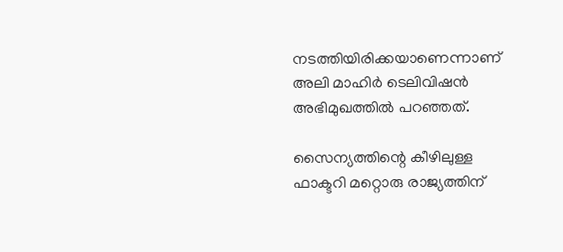നടത്തിയിരിക്കയാണെന്നാണ് അലി മാഹിര്‍ ടെലിവിഷന്‍ അഭിമുഖത്തില്‍ പറഞ്ഞത്.

സൈന്യത്തിന്റെ കീഴിലുള്ള ഫാക്ടറി മറ്റൊരു രാജ്യത്തിന്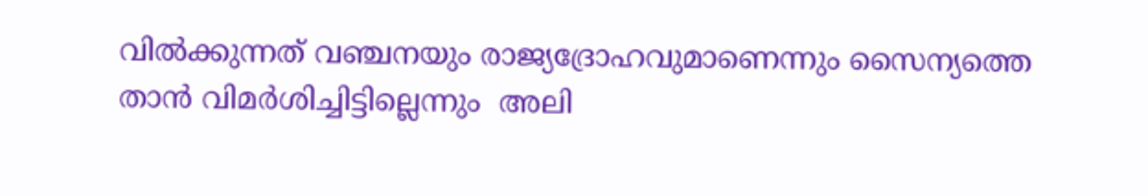വില്‍ക്കുന്നത് വഞ്ചനയും രാജ്യദ്രോഹവുമാണെന്നും സൈന്യത്തെ താന്‍ വിമര്‍ശിച്ചിട്ടില്ലെന്നും  അലി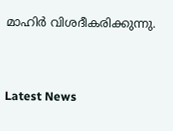മാഹിര്‍ വിശദീകരിക്കുന്നു.



Latest News